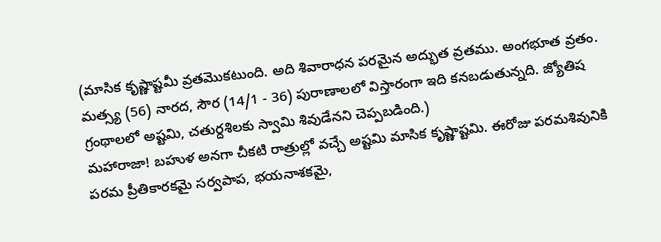(మాసిక కృష్ణాష్టమీ వ్రతమొకటుంది. అది శివారాధన పరమైన అద్భుత వ్రతము. అంగభూత వ్రతం. మత్స్య (56) నారద, సౌర (14/1 - 36) పురాణాలలో విస్తారంగా ఇది కనబడుతున్నది. జ్యోతిష గ్రంథాలలో అష్టమి, చతుర్దశిలకు స్వామి శివుడేనని చెప్పబడింది.)
మహారాజా! బహుళ అనగా చీకటి రాత్రుల్లో వచ్చే అష్టమి మాసిక కృష్ణాష్టమి. ఈరోజు పరమశివునికి పరమ ప్రీతికారకమై సర్వపాప, భయనాశకమై,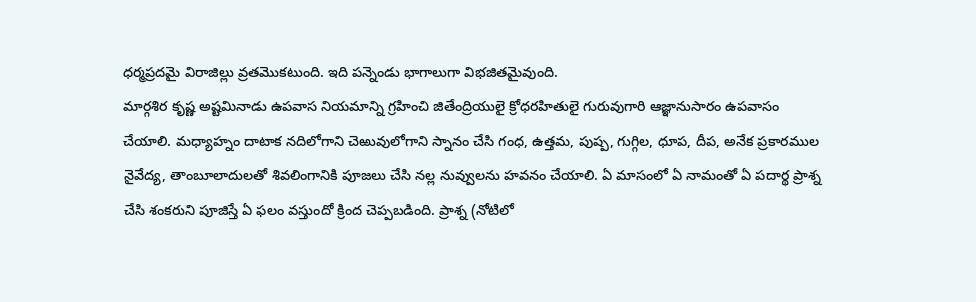ధర్మప్రదమై విరాజిల్లు వ్రతమొకటుంది. ఇది పన్నెండు భాగాలుగా విభజితమైవుంది.
మార్గశిర కృష్ణ అష్టమినాడు ఉపవాస నియమాన్ని గ్రహించి జితేంద్రియులై క్రోధరహితులై గురువుగారి ఆజ్ఞానుసారం ఉపవాసం చేయాలి. మధ్యాహ్నం దాటాక నదిలోగాని చెఱువులోగాని స్నానం చేసి గంధ, ఉత్తమ, పుష్ప, గుగ్గిల, ధూప, దీప, అనేక ప్రకారముల నైవేద్య, తాంబూలాదులతో శివలింగానికి పూజలు చేసి నల్ల నువ్వులను హవనం చేయాలి. ఏ మాసంలో ఏ నామంతో ఏ పదార్థ ప్రాశ్న చేసి శంకరుని పూజిస్తే ఏ ఫలం వస్తుందో క్రింద చెప్పబడింది. ప్రాశ్న (నోటిలో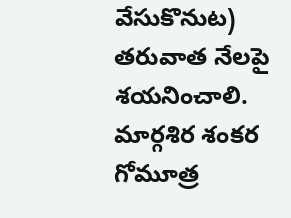వేసుకొనుట) తరువాత నేలపై శయనించాలి.
మార్గశిర శంకర గోమూత్ర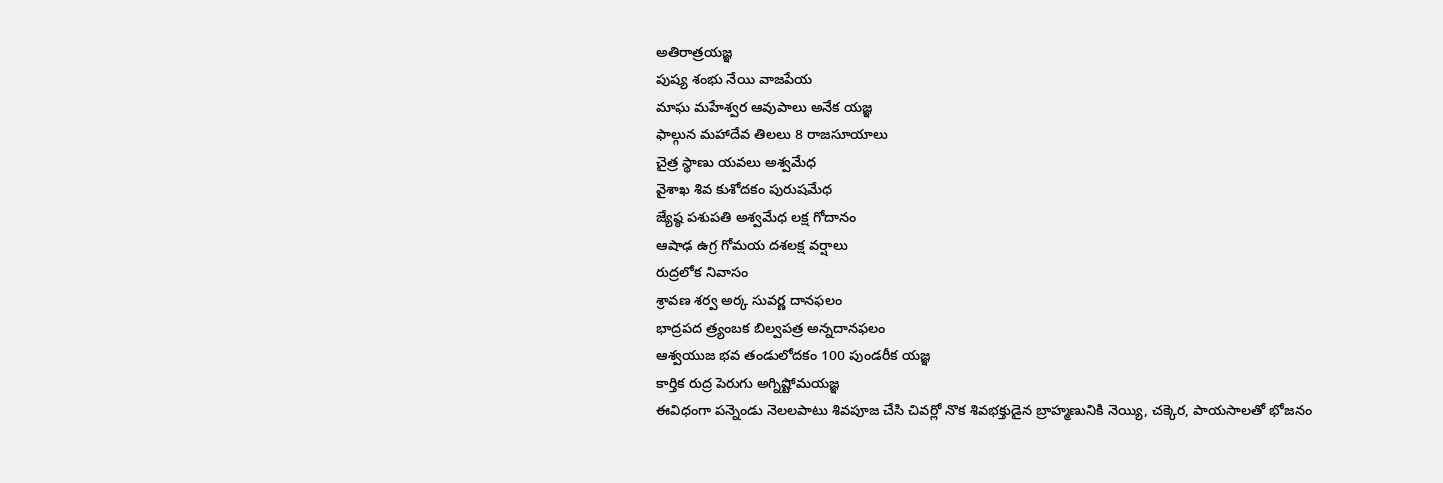అతిరాత్రయజ్ఞ
పుష్య శంభు నేయి వాజపేయ
మాఘ మహేశ్వర ఆవుపాలు అనేక యజ్ఞ
ఫాల్గున మహాదేవ తిలలు 8 రాజసూయాలు
చైత్ర స్థాణు యవలు అశ్వమేధ
వైశాఖ శివ కుశోదకం పురుషమేధ
జ్యేష్ఠ పశుపతి అశ్వమేధ లక్ష గోదానం
ఆషాఢ ఉగ్ర గోమయ దశలక్ష వర్షాలు
రుద్రలోక నివాసం
శ్రావణ శర్వ అర్క సువర్ణ దానఫలం
భాద్రపద త్ర్యంబక బిల్వపత్ర అన్నదానఫలం
ఆశ్వయుజ భవ తండులోదకం 100 పుండరీక యజ్ఞ
కార్తిక రుద్ర పెరుగు అగ్నిష్టోమయజ్ఞ
ఈవిధంగా పన్నెండు నెలలపాటు శివపూజ చేసి చివర్లో నొక శివభక్తుడైన బ్రాహ్మణునికి నెయ్యి, చక్కెర, పాయసాలతో భోజనం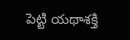పెట్టి యథాశక్తి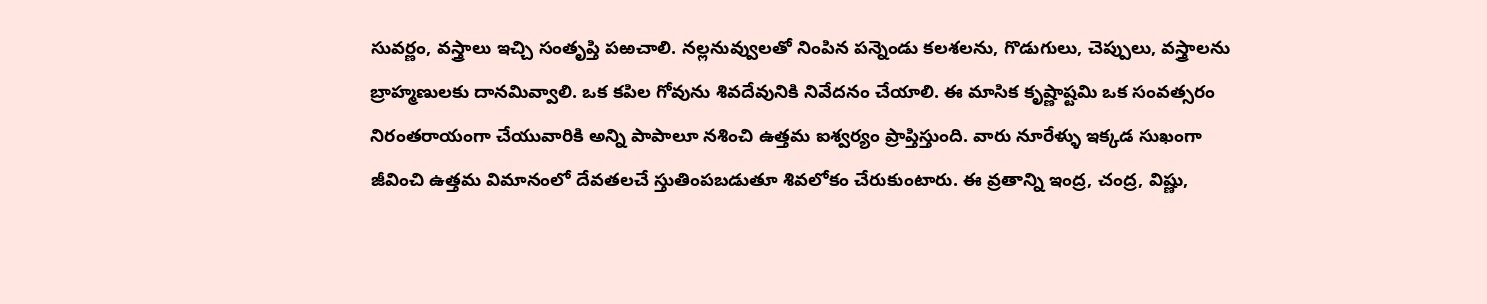సువర్ణం, వస్త్రాలు ఇచ్చి సంతృప్తి పఱచాలి. నల్లనువ్వులతో నింపిన పన్నెండు కలశలను, గొడుగులు, చెప్పులు, వస్త్రాలను బ్రాహ్మణులకు దానమివ్వాలి. ఒక కపిల గోవును శివదేవునికి నివేదనం చేయాలి. ఈ మాసిక కృష్ణాష్టమి ఒక సంవత్సరం నిరంతరాయంగా చేయువారికి అన్ని పాపాలూ నశించి ఉత్తమ ఐశ్వర్యం ప్రాప్తిస్తుంది. వారు నూరేళ్ళు ఇక్కడ సుఖంగా జీవించి ఉత్తమ విమానంలో దేవతలచే స్తుతింపబడుతూ శివలోకం చేరుకుంటారు. ఈ వ్రతాన్ని ఇంద్ర, చంద్ర, విష్ణు,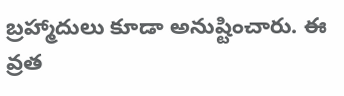బ్రహ్మాదులు కూడా అనుష్టించారు. ఈ వ్రత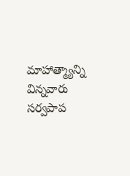మాహాత్మ్యాన్ని విన్నవారు సర్వపాప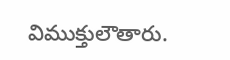విముక్తులౌతారు.